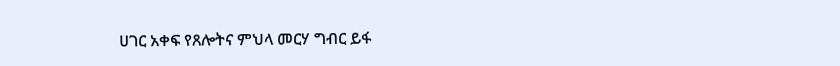ሀገር አቀፍ የጸሎትና ምህላ መርሃ ግብር ይፋ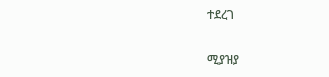ተደረገ

ሚያዝያ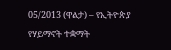05/2013 (ዋልታ) – የኢትዮጵያ የሃይማኖት ተቋማት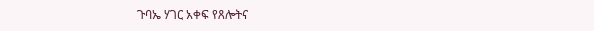ጉባኤ ሃገር አቀፍ የጸሎትና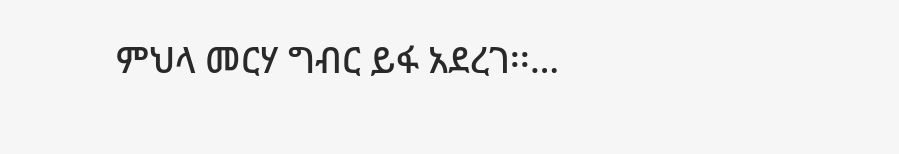ምህላ መርሃ ግብር ይፋ አደረገ፡፡…